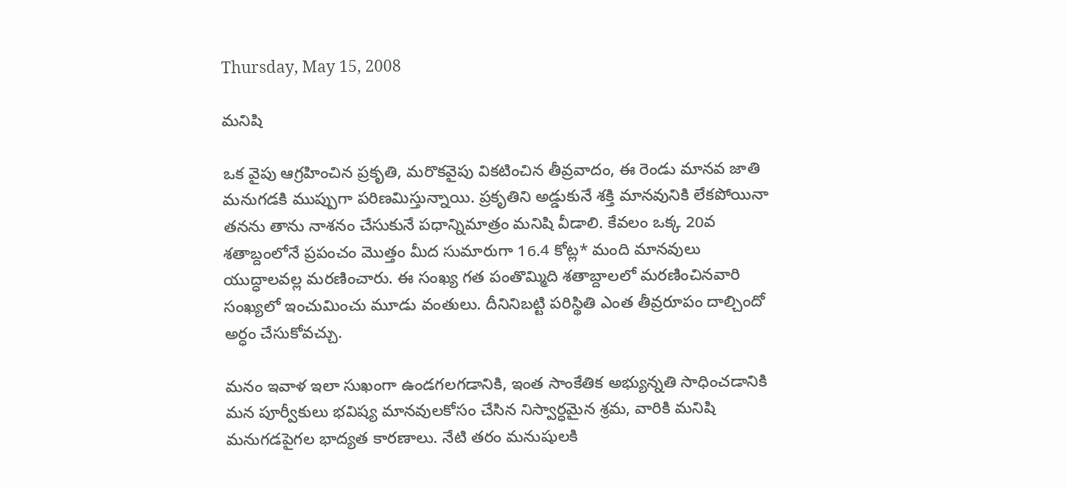Thursday, May 15, 2008

మనిషి

ఒక వైపు ఆగ్రహించిన ప్రకృతి, మరొకవైపు వికటించిన తీవ్రవాదం, ఈ రెండు మానవ జాతి మనుగడకి ముప్పుగా పరిణమిస్తున్నాయి. ప్రకృతిని అడ్డుకునే శక్తి మానవునికి లేకపోయినా తనను తాను నాశనం చేసుకునే పధాన్నిమాత్రం మనిషి వీడాలి. కేవలం ఒక్క 20వ శతాబ్దంలోనే ప్రపంచం మొత్తం మీద సుమారుగా 16.4 కోట్ల* మంది మానవులు యుద్ధాలవల్ల మరణించారు. ఈ సంఖ్య గత పంతొమ్మిది శతాబ్దాలలో మరణించినవారి సంఖ్యలో ఇంచుమించు మూడు వంతులు. దీనినిబట్టి పరిస్థితి ఎంత తీవ్రరూపం దాల్చిందో అర్ధం చేసుకోవచ్చు.

మనం ఇవాళ ఇలా సుఖంగా ఉండగలగడానికి, ఇంత సాంకేతిక అభ్యున్నతి సాధించడానికి మన పూర్వీకులు భవిష్య మానవులకోసం చేసిన నిస్వార్ధమైన శ్రమ, వారికి మనిషి మనుగడపైగల భాద్యత కారణాలు. నేటి తరం మనుషులకి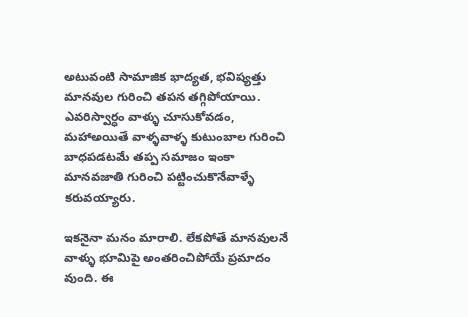అటువంటి సామాజిక భాద్యత, భవిష్యత్తు మానవుల గురించి తపన తగ్గిపోయాయి. ఎవరిస్వార్ధం వాళ్ళు చూసుకోవడం, మహాఅయితే వాళ్ళవాళ్ళ కుటుంబాల గురించి బాధపడటమే తప్ప సమాజం ఇంకా మానవజాతి గురించి పట్టించుకొనేవాళ్ళే కరువయ్యారు.

ఇకనైనా మనం మారాలి. లేకపోతే మానవులనే వాళ్ళు భూమిపై అంతరించిపోయే ప్రమాదం వుంది. ఈ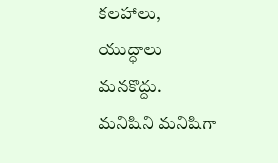కలహాలు, యుద్ధాలు మనకొద్దు. మనిషిని మనిషిగా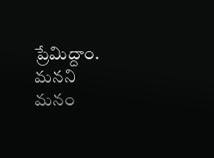ప్రేమిద్దాం. మనని మనం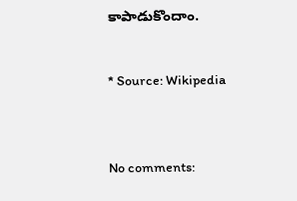కాపాడుకొందాం.


* Source: Wikipedia



No comments: